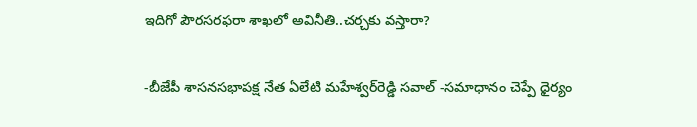ఇదిగో పౌరసరఫరా శాఖలో అవినీతి..చర్చకు వస్తారా?

-బీజేపీ శాసనసభాపక్ష నేత ఏలేటి మహేశ్వర్‌రెడ్డి సవాల్‌ -సమాధానం చెప్పే ధైర్యం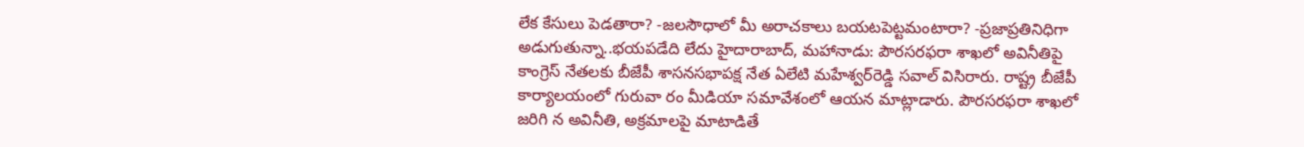లేక కేసులు పెడతారా? -జలసౌధాలో మీ అరాచకాలు బయటపెట్టమంటారా? -ప్రజాప్రతినిధిగా అడుగుతున్నా..భయపడేది లేదు హైదారాబాద్‌, మహానాడు: పౌరసరఫరా శాఖలో అవినీతిపై కాంగ్రెస్‌ నేతలకు బీజేపీ శాసనసభాపక్ష నేత ఏలేటి మహేశ్వర్‌రెడ్డి సవాల్‌ విసిరారు. రాష్ట్ర బీజేపీ కార్యాలయంలో గురువా రం మీడియా సమావేశంలో ఆయన మాట్లాడారు. పౌరసరఫరా శాఖలో జరిగి న అవినీతి, అక్రమాలపై మాటాడితే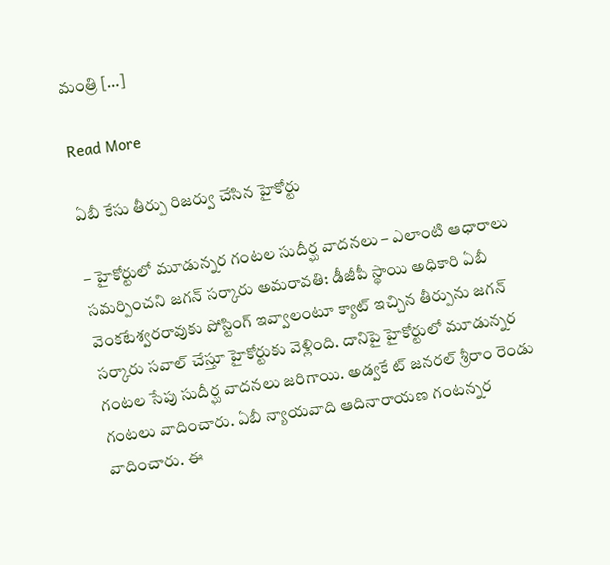మంత్రి […]

Read More

ఏబీ కేసు తీర్పు రిజర్వు చేసిన హైకోర్టు

– హైకోర్టులో మూడున్నర గంటల సుదీర్ఘ వాదనలు – ఎలాంటి ఆధారాలు సమర్పించని జగన్ సర్కారు అమరావతి: డీజీపీ స్థాయి అధికారి ఏబీ వెంకటేశ్వరరావుకు పోస్టింగ్ ఇవ్వాలంటూ క్యాట్ ఇచ్చిన తీర్పును జగన్ సర్కారు సవాల్ చేస్తూ హైకోర్టుకు వెళ్లింది. దానిపై హైకోర్టులో మూడున్నర గంటల సేపు సుదీర్ఘ వాదనలు జరిగాయి. అడ్వకే ట్ జనరల్ శ్రీరాం రెండు గంటలు వాదించారు. ఏబీ న్యాయవాది ఆదినారాయణ గంటన్నర వాదించారు. ఈ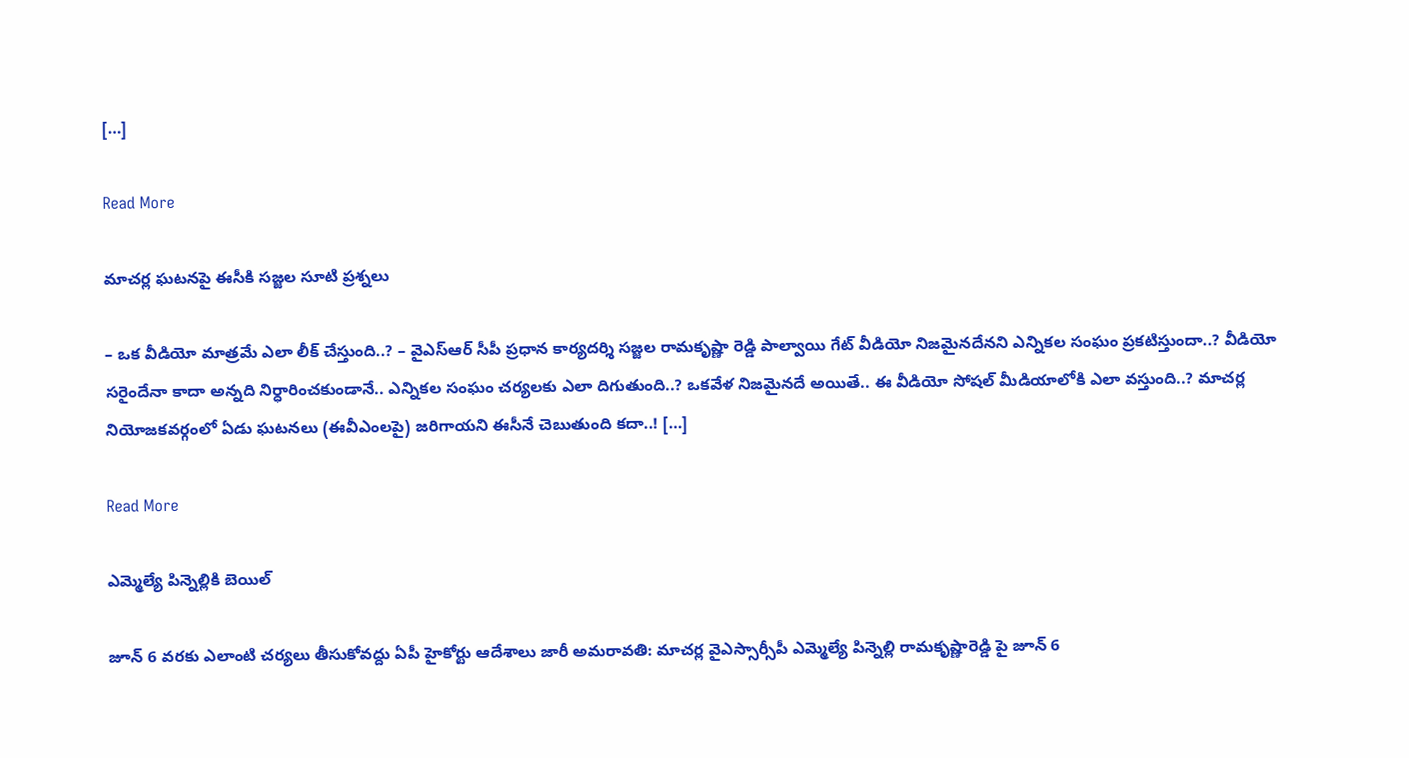[…]

Read More

మాచర్ల ఘటనపై ఈసీకి సజ్జల సూటి ప్రశ్నలు

– ఒక వీడియో మాత్రమే ఎలా లీక్ చేస్తుంది..? – వైఎస్‌ఆర్ సీపీ ప్రధాన కార్యదర్శి సజ్జల రామకృష్ణా రెడ్డి పాల్వాయి గేట్ వీడియో నిజమైనదేనని ఎన్నికల సంఘం ప్రకటిస్తుందా..? వీడియో సరైందేనా కాదా అన్నది నిర్ధారించకుండానే.. ఎన్నికల సంఘం చర్యలకు ఎలా దిగుతుంది..? ఒకవేళ నిజమైనదే అయితే.. ఈ వీడియో సోషల్ మీడియాలోకి ఎలా వస్తుంది..? మాచర్ల నియోజకవర్గంలో ఏడు ఘటనలు (ఈవీఎంలపై) జరిగాయని ఈసీనే చెబుతుంది కదా..! […]

Read More

ఎమ్మెల్యే పిన్నెల్లికి బెయిల్

జూన్ 6 వరకు ఎలాంటి చర్యలు తీసుకోవద్దు ఏపీ హైకోర్టు ఆదేశాలు జారీ అమరావతి: మాచర్ల వైఎస్సార్సీపీ ఎమ్మెల్యే పిన్నెల్లి రామకృష్ణారెడ్డి పై జూన్ 6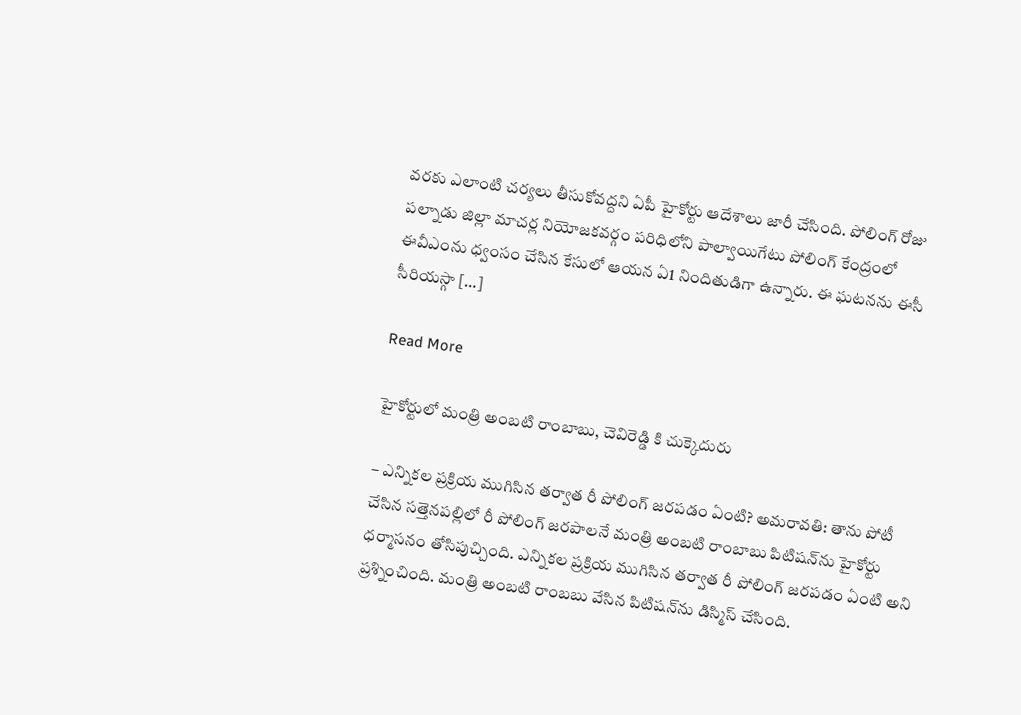వరకు ఎలాంటి చర్యలు తీసుకోవద్దని ఏపీ హైకోర్టు ఆదేశాలు జారీ చేసింది. పోలింగ్‌ రోజు పల్నాడు జిల్లా మాచర్ల నియోజకవర్గం పరిధిలోని పాల్వాయిగేటు పోలింగ్ కేంద్రంలో ఈవీఎంను ధ్వంసం చేసిన కేసులో ఆయన ఏ1 నిందితుడిగా ఉన్నారు. ఈ ఘటనను ఈసీ సీరియస్గా […]

Read More

హైకోర్టులో మంత్రి అంబటి రాంబాబు, చెవిరెడ్డి కి చుక్కెదురు

– ఎన్నికల ప్రక్రియ ముగిసిన తర్వాత రీ పోలింగ్ జరపడం ఏంటి? అమరావతి: తాను పోటీ చేసిన సత్తెనపల్లిలో రీ పోలింగ్ జరపాలనే మంత్రి అంబటి రాంబాబు పిటిషన్‌ను హైకోర్టు ధర్మాసనం తోసిపుచ్చింది. ఎన్నికల ప్రక్రియ ముగిసిన తర్వాత రీ పోలింగ్ జరపడం ఏంటి అని ప్రశ్నించింది. మంత్రి అంబటి రాంబబు వేసిన పిటిషన్‌ను డిస్మిస్ చేసింది.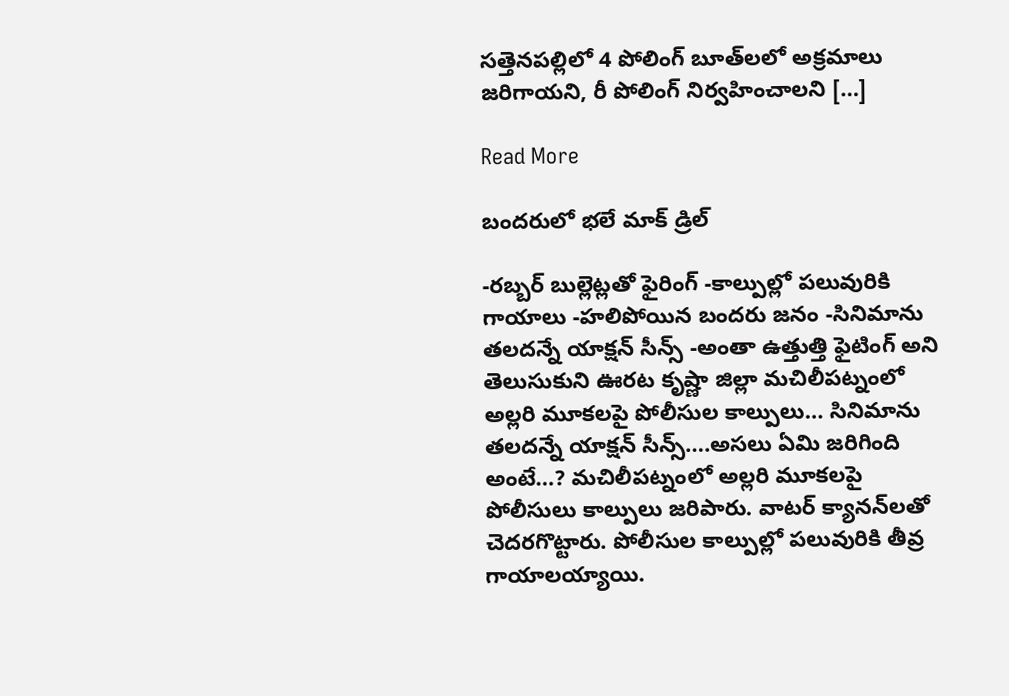సత్తెనపల్లిలో 4 పోలింగ్ బూత్‌లలో అక్రమాలు జరిగాయని, రీ పోలింగ్ నిర్వహించాలని […]

Read More

బందరులో భలే మాక్ డ్రిల్

-రబ్బర్ బుల్లెట్లతో ఫైరింగ్‌ -కాల్పుల్లో పలువురికి గాయాలు -హలిపోయిన బందరు జనం -సినిమాను తలదన్నే యాక్షన్ సీన్స్ -అంతా ఉత్తుత్తి ఫైటింగ్ అని తెలుసుకుని ఊరట కృష్ణా జిల్లా మచిలీపట్నంలో అల్లరి మూకలపై పోలీసుల కాల్పులు… సినిమాను తలదన్నే యాక్షన్ సీన్స్….అసలు ఏమి జరిగింది అంటే…? మచిలీపట్నంలో అల్లరి మూకలపై పోలీసులు కాల్పులు జరిపారు. వాటర్‌ క్యానన్‌లతో చెదరగొట్టారు. పోలీసుల కాల్పుల్లో పలువురికి తీవ్ర గాయాలయ్యాయి.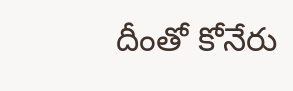దీంతో కోనేరు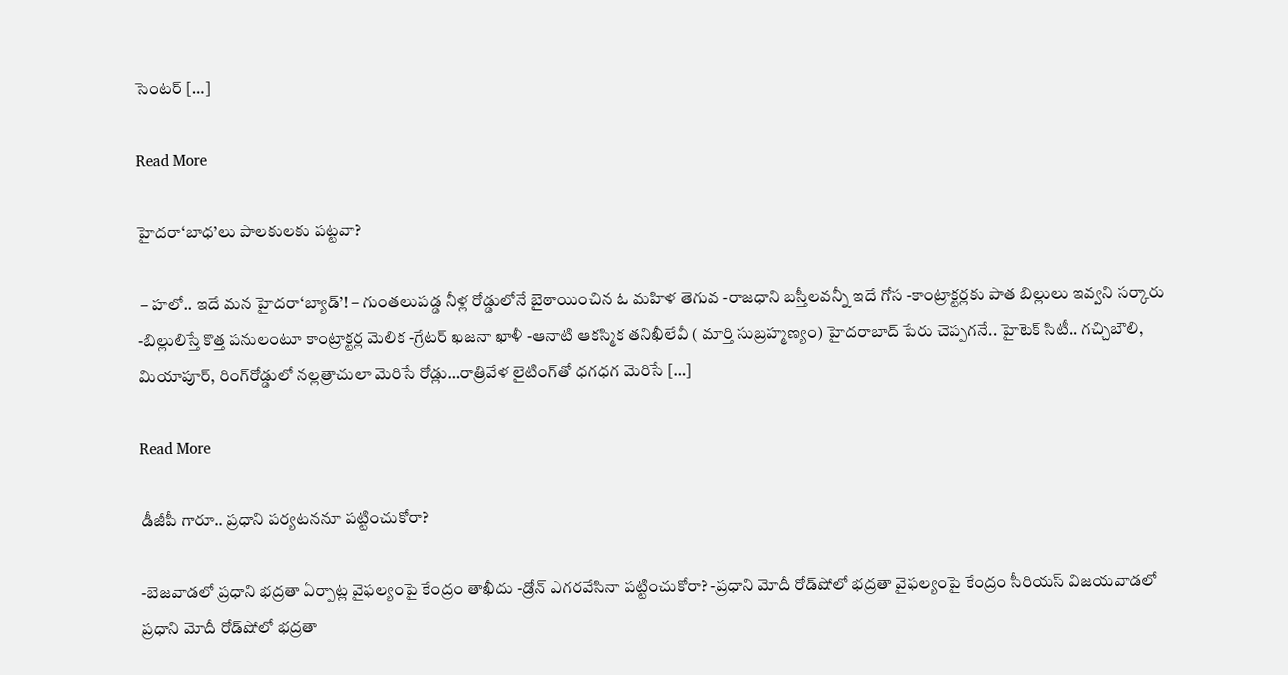సెంటర్‌ […]

Read More

హైదరా‘బాధ’లు పాలకులకు పట్టవా?

 – హలో.. ఇదే మన హైదరా‘బ్యాడ్’! – గుంతలుపడ్డ నీళ్ల రోడ్డులోనే బైఠాయించిన ఓ మహిళ తెగువ -రాజధాని బస్తీలవన్నీ ఇదే గోస -కాంట్రాక్టర్లకు పాత బిల్లులు ఇవ్వని సర్కారు -బిల్లులిస్తే కొత్త పనులంటూ కాంట్రాక్టర్ల మెలిక -గ్రేటర్ ఖజనా ఖాళీ -ఆనాటి ఆకస్మిక తనిఖీలేవీ ( మార్తి సుబ్రహ్మణ్యం) హైదరాబాద్ పేరు చెప్పగనే.. హైటెక్ సిటీ.. గచ్చిబౌలి, మియాపూర్, రింగ్‌రోడ్డులో నల్లత్రాచులా మెరిసే రోడ్లు…రాత్రివేళ లైటింగ్‌తో ధగధగ మెరిసే […]

Read More

డీజీపీ గారూ.. ప్రధాని పర్యటననూ పట్టించుకోరా?

-బెజవాడలో ప్రధాని భద్రతా ఏర్పాట్ల వైఫల్యంపై కేంద్రం తాఖీదు -డ్రోన్ ఎగరవేసినా పట్టించుకోరా? -ప్రధాని మోదీ రోడ్‍షోలో భద్రతా వైఫల్యంపై కేంద్రం సీరియస్ విజయవాడలో ప్రధాని మోదీ రోడ్‍షోలో భద్రతా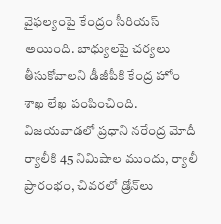వైఫల్యంపై కేంద్రం సీరియస్ అయింది. బాధ్యులపై చర్యలు తీసుకోవాలని డీజీపీకి కేంద్ర హోం శాఖ లేఖ పంపించింది. విజయవాడలో ప్రధాని నరేంద్ర మోదీ ర్యాలీకి 45 నిమిషాల ముందు, ర్యాలీ ప్రారంభం, చివరలో డ్రోన్‍లు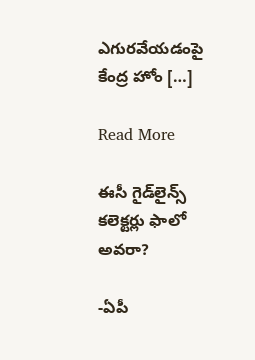ఎగురవేయడంపై కేంద్ర హోం […]

Read More

ఈసీ గైడ్‌లైన్స్ కలెక్టర్లు ఫాలో అవరా?

-ఏపీ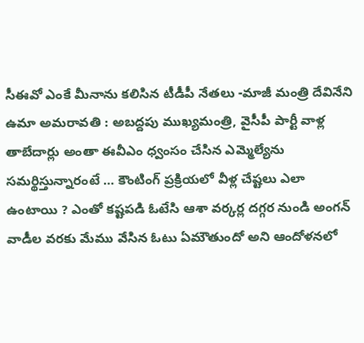సీఈవో ఎంకే మీనాను కలిసిన టీడీపీ నేతలు -మాజీ మంత్రి దేవినేని ఉమా అమరావతి : అబద్దపు ముఖ్యమంత్రి, వైసీపీ పార్టీ వాళ్ల తాబేదార్లు అంతా ఈవీఎం ధ్వంసం చేసిన ఎమ్మెల్యేను సమర్థిస్తున్నారంటే … కౌంటింగ్ ప్రక్రియలో వీళ్ల చేష్టలు ఎలా ఉంటాయి ? ఎంతో కష్టపడి ఓటేసి ఆశా వర్కర్ల దగ్గర నుండి అంగన్ వాడీల వరకు మేము వేసిన ఓటు ఏమౌతుందో అని ఆందోళనలో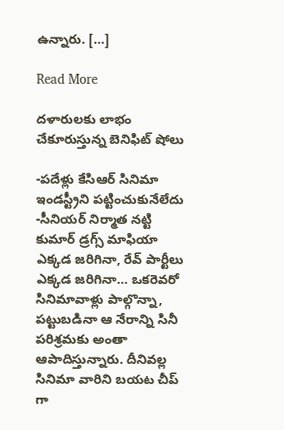ఉన్నారు. […]

Read More

దళారులకు లాభం చేకూరుస్తున్న బెనిఫిట్ షోలు

-పదేళ్లు కేసిఆర్ సినిమా ఇండస్ట్రీని పట్టించుకునేలేదు -సీనియర్ నిర్మాత నట్టి కుమార్ డ్రగ్స్ మాఫియా ఎక్కడ జరిగినా, రేవ్ పార్టీలు ఎక్కడ జరిగినా… ఒకరెవరో సినిమావాళ్లు పాల్గొన్నా, పట్టుబడినా ఆ నేరాన్ని సినీ పరిశ్రమకు అంతా ఆపాదిస్తున్నారు. దీనివల్ల సినిమా వారిని బయట చీప్ గా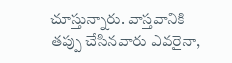చూస్తున్నారు. వాస్తవానికి తప్పు చేసినవారు ఎవరైనా,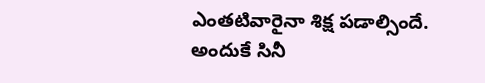ఎంతటివారైనా శిక్ష పడాల్సిందే. అందుకే సినీ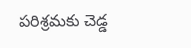పరిశ్రమకు చెడ్డ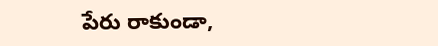పేరు రాకుండా,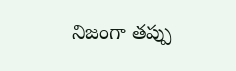నిజంగా తప్పు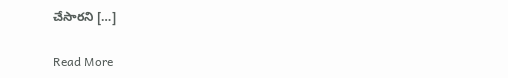చేసారని […]

Read More